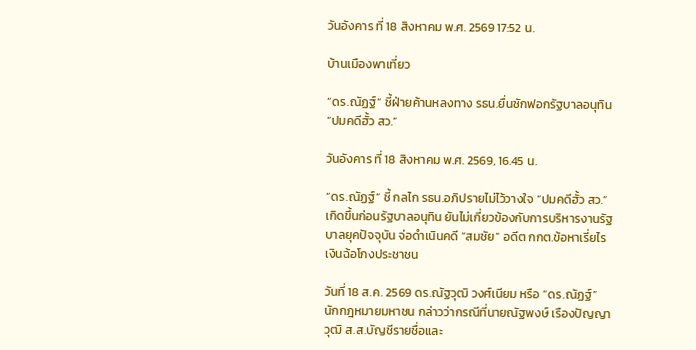วันอังคาร ที่ 18 สิงหาคม พ.ศ. 2569 17:52 น.

บ้านเมืองพาเที่ยว

“ดร.ณัฏฐ์” ชี้ฝ่ายค้านหลงทาง รธน.ยื่นซักฟอกรัฐบาลอนุทิน “ปมคดีฮั้ว สว.”

วันอังคาร ที่ 18 สิงหาคม พ.ศ. 2569, 16.45 น.

“ดร.ณัฏฐ์” ชี้ กลไก รธน.อภิปรายไม่ไว้วางใจ “ปมคดีฮั้ว สว.” เกิดขึ้นก่อนรัฐบาลอนุทิน ยันไม่เกี่ยวข้องกับการบริหารงานรัฐบาลยุคปัจจุบัน จ่อดำเนินคดี “สมชัย” อดีต กกต.ข้อหาเรี่ยไรเงินฉ้อโกงประชาชน

วันที่ 18 ส.ค. 2569 ดร.ณัฐวุฒิ วงศ์เนียม หรือ “ดร.ณัฏฐ์” นักกฎหมายมหาชน กล่าวว่ากรณีที่นายณัฐพงษ์ เรืองปัญญาวุฒิ ส.ส.บัญชีรายชื่อและ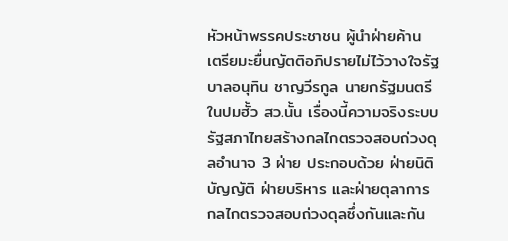หัวหน้าพรรคประชาชน ผู้นำฝ่ายค้าน เตรียมะยื่นญัตติอภิปรายไม่ไว้วางใจรัฐบาลอนุทิน ชาญวีรกูล นายกรัฐมนตรี ในปมฮั้ว สว.นั้น เรื่องนี้ความจริงระบบรัฐสภาไทยสร้างกลไกตรวจสอบถ่วงดุลอำนาจ 3 ฝ่าย ประกอบด้วย ฝ่ายนิติบัญญัติ ฝ่ายบริหาร และฝ่ายตุลาการ กลไกตรวจสอบถ่วงดุลซึ่งกันและกัน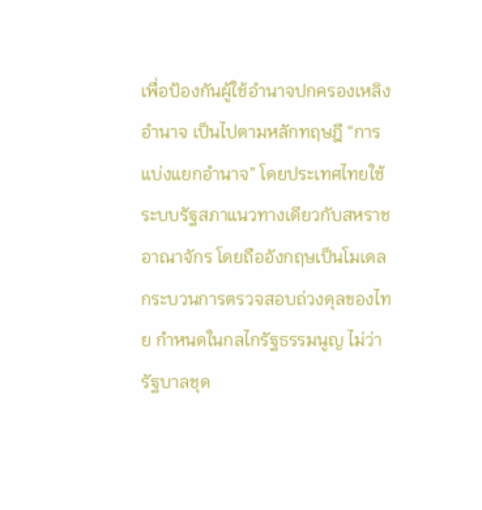เพื่อป้องกันผู้ใช้อำนาจปกครองเหลิงอำนาจ เป็นไปตามหลักทฤษฎี “การแบ่งแยกอำนาจ” โดยประเทศไทยใช้ระบบรัฐสภาแนวทางเดียวกับสหราชอาณาจักร โดยถืออังกฤษเป็นโมเดล กระบวนการตรวจสอบถ่วงดุลของไทย กำหนดในกลไกรัฐธรรมนูญ ไม่ว่ารัฐบาลชุด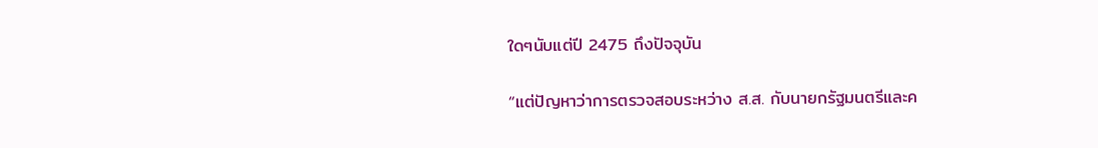ใดๆนับแต่ปี 2475 ถึงปัจจุบัน

“แต่ปัญหาว่าการตรวจสอบระหว่าง ส.ส. กับนายกรัฐมนตรีและค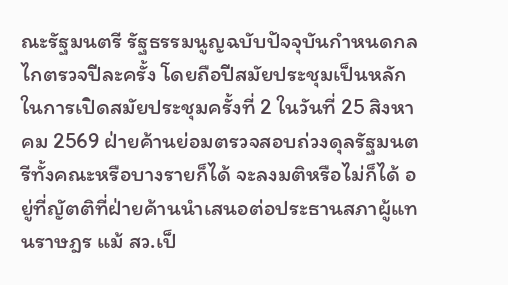ณะรัฐมนตรี รัฐธรรมนูญฉบับปัจจุบันกำหนดกลไกตรวจปีละครั้ง โดยถือปีสมัยประชุมเป็นหลัก ในการเปิดสมัยประชุมครั้งที่ 2 ในวันที่ 25 สิงหาคม 2569 ฝ่ายค้านย่อมตรวจสอบถ่วงดุลรัฐมนตรีทั้งคณะหรือบางรายก็ได้ จะลงมติหรือไม่ก็ได้ อยู่ที่ญัตติที่ฝ่ายค้านนำเสนอต่อประธานสภาผู้แทนราษฎร แม้ สว.เป็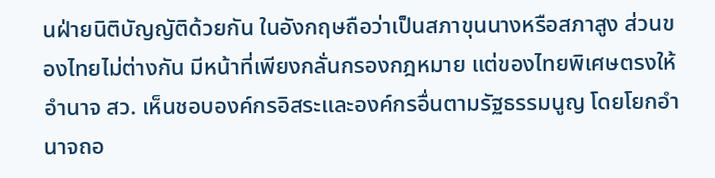นฝ่ายนิติบัญญัติด้วยกัน ในอังกฤษถือว่าเป็นสภาขุนนางหรือสภาสูง ส่วนของไทยไม่ต่างกัน มีหน้าที่เพียงกลั่นกรองกฎหมาย แต่ของไทยพิเศษตรงให้อำนาจ สว. เห็นชอบองค์กรอิสระและองค์กรอื่นตามรัฐธรรมนูญ โดยโยกอำนาจถอ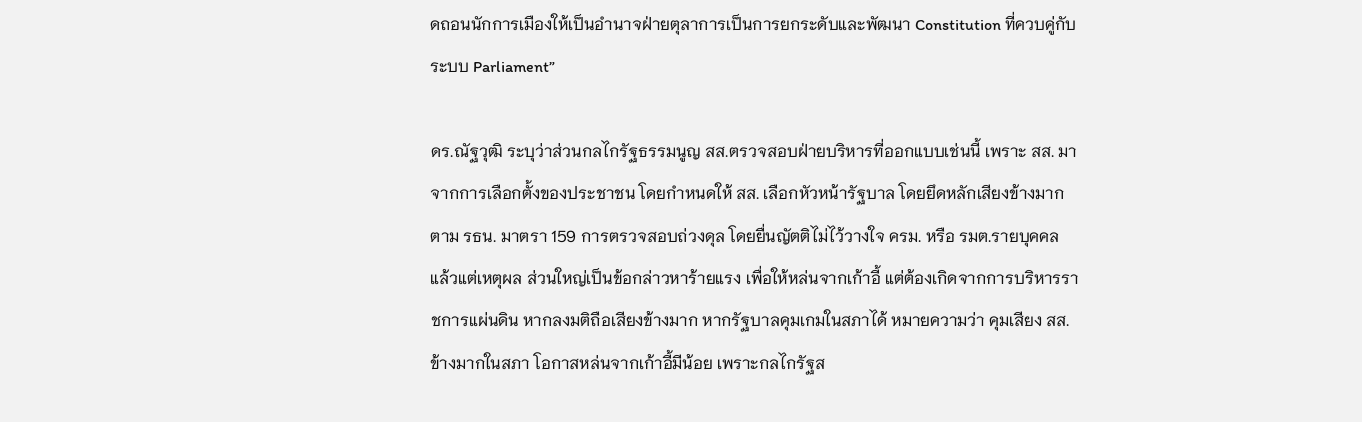ดถอนนักการเมืองให้เป็นอำนาจฝ่ายตุลาการเป็นการยกระดับและพัฒนา Constitution ที่ควบคู่กับระบบ Parliament”

ดร.ณัฐวุฒิ ระบุว่าส่วนกลไกรัฐธรรมนูญ สส.ตรวจสอบฝ่ายบริหารที่ออกแบบเช่นนี้ เพราะ สส. มาจากการเลือกตั้งของประชาชน โดยกำหนดให้ สส. เลือกหัวหน้ารัฐบาล โดยยึดหลักเสียงข้างมาก ตาม รธน. มาตรา 159 การตรวจสอบถ่วงดุล โดยยื่นญัตติไม่ไว้วางใจ ครม. หรือ รมต.รายบุคคล แล้วแต่เหตุผล ส่วนใหญ่เป็นข้อกล่าวหาร้ายแรง เพื่อให้หล่นจากเก้าอี้ แต่ต้องเกิดจากการบริหารราชการแผ่นดิน หากลงมติถือเสียงข้างมาก หากรัฐบาลคุมเกมในสภาได้ หมายความว่า คุมเสียง สส.ข้างมากในสภา โอกาสหล่นจากเก้าอี้มีน้อย เพราะกลไกรัฐส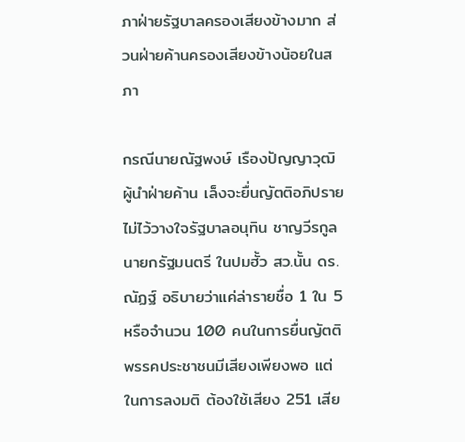ภาฝ่ายรัฐบาลครองเสียงข้างมาก ส่วนฝ่ายค้านครองเสียงข้างน้อยในสภา

กรณีนายณัฐพงษ์ เรืองปัญญาวุฒิ ผู้นำฝ่ายค้าน เล็งจะยื่นญัตติอภิปรายไม่ไว้วางใจรัฐบาลอนุทิน ชาญวีรกูล นายกรัฐมนตรี ในปมฮั้ว สว.นั้น ดร.ณัฏฐ์ อธิบายว่าแค่ล่ารายชื่อ 1 ใน 5 หรือจำนวน 100 คนในการยื่นญัตติพรรคประชาชนมีเสียงเพียงพอ แต่ในการลงมติ ต้องใช้เสียง 251 เสีย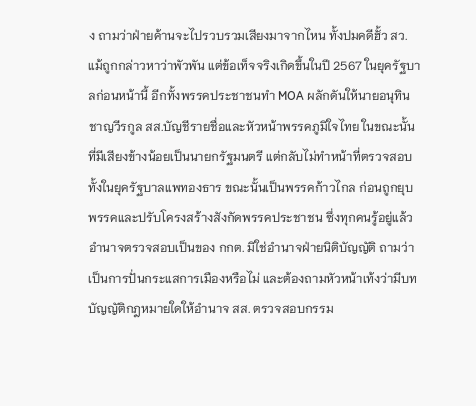ง ถามว่าฝ่ายค้านจะไปรวบรวมเสียงมาจากไหน ทั้งปมคดีฮั้ว สว.แม้ถูกกล่าวหาว่าพัวพัน แต่ข้อเท็จจริงเกิดขึ้นในปี 2567 ในยุครัฐบาลก่อนหน้านี้ อีกทั้งพรรคประชาชนทำ MOA ผลักดันให้นายอนุทิน ชาญวีรกูล สส.บัญชีรายชื่อและหัวหน้าพรรคภูมิใจไทย ในขณะนั้นที่มีเสียงข้างน้อยเป็นนายกรัฐมนตรี แต่กลับไม่ทำหน้าที่ตรวจสอบทั้งในยุครัฐบาลแพทองธาร ขณะนั้นเป็นพรรคก้าวไกล ก่อนถูกยุบพรรคและปรับโครงสร้างสังกัดพรรคประชาชน ซึ่งทุกคนรู้อยู่แล้วอำนาจตรวจสอบเป็นของ กกต. มิใช่อำนาจฝ่ายนิติบัญญัติ ถามว่าเป็นการปั่นกระแสการเมืองหรือไม่ และต้องถามหัวหน้าเท้งว่ามีบทบัญญัติกฎหมายใดให้อำนาจ สส. ตรวจสอบกรรม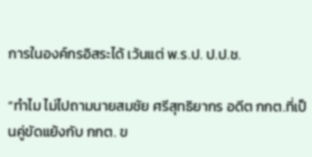การในองค์กรอิสระได้ เว้นแต่ พ.ร.ป. ป.ป.ช.

“ทำไม ไม่ไปถามนายสมชัย ศรีสุทธิยากร อดีต กกต.ที่เป็นคู่ขัดแย้งกับ กกต. ข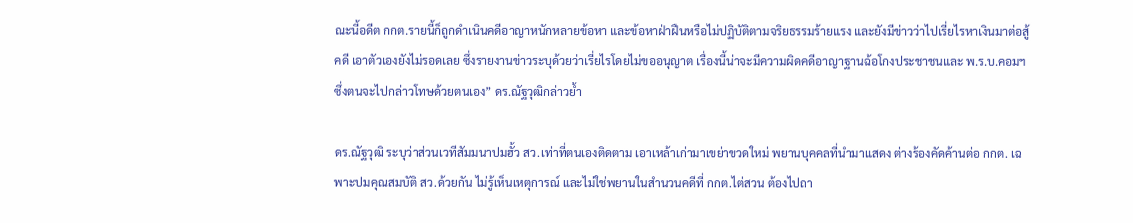ณะนี้อดีต กกต.รายนี้ก็ถูกดำเนินคดีอาญาหนักหลายข้อหา และข้อหาฝ่าฝืนหรือไม่ปฏิบัติตามจริยธรรมร้ายแรง และยังมีข่าวว่าไปเรี่ยไรหาเงินมาต่อสู้คดี เอาตัวเองยังไม่รอดเลย ซึ่งรายงานข่าวระบุด้วยว่าเรี่ยไรโดยไม่ขออนุญาต เรื่องนี้น่าจะมีความผิดคดีอาญาฐานฉ้อโกงประชาชนและ พ.ร.บ.คอมฯ ซึ่งตนจะไปกล่าวโทษด้วยตนเอง” ดร.ณัฐวุฒิกล่าวย้ำ

ดร.ณัฐวุฒิ ระบุว่าส่วนเวทีสัมมนาปมฮั้ว สว.เท่าที่ตนเองติดตาม เอาเหล้าเก่ามาเขย่าขวดใหม่ พยานบุคคลที่นำมาแสดง ต่างร้องคัดค้านต่อ กกต. เฉพาะปมคุณสมบัติ สว.ด้วยกัน ไม่รู้เห็นเหตุการณ์ และไม่ใช่พยานในสำนวนคดีที่ กกต.ไต่สวน ต้องไปถา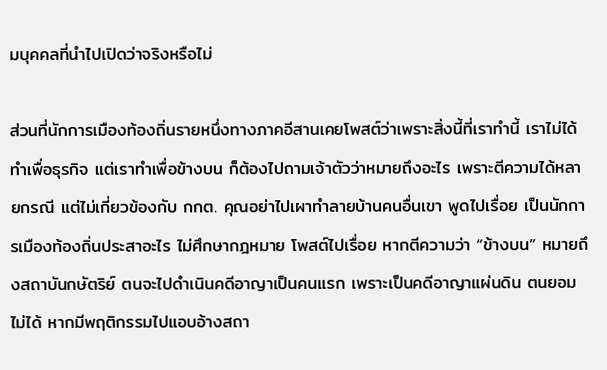มบุคคลที่นำไปเปิดว่าจริงหรือไม่

ส่วนที่นักการเมืองท้องถิ่นรายหนึ่งทางภาคอีสานเคยโพสต์ว่าเพราะสิ่งนี้ที่เราทำนี้ เราไม่ได้ทำเพื่อธุรกิจ แต่เราทำเพื่อข้างบน ก็ต้องไปถามเจ้าตัวว่าหมายถึงอะไร เพราะตีความได้หลายกรณี แต่ไม่เกี่ยวข้องกับ กกต. คุณอย่าไปเผาทำลายบ้านคนอื่นเขา พูดไปเรื่อย เป็นนักการเมืองท้องถิ่นประสาอะไร ไม่ศึกษากฎหมาย โพสต์ไปเรื่อย หากตีความว่า “ข้างบน” หมายถึงสถาบันกษัตริย์ ตนจะไปดำเนินคดีอาญาเป็นคนแรก เพราะเป็นคดีอาญาแผ่นดิน ตนยอมไม่ได้ หากมีพฤติกรรมไปแอบอ้างสถา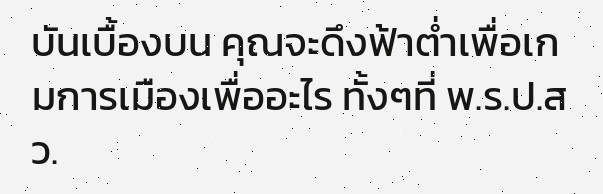บันเบื้องบน คุณจะดึงฟ้าต่ำเพื่อเกมการเมืองเพื่ออะไร ทั้งๆที่ พ.ร.ป.สว.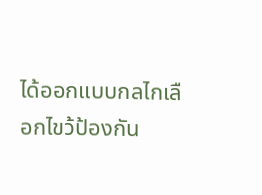ได้ออกแบบกลไกเลือกไขว้ป้องกัน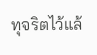ทุจริตไว้แล้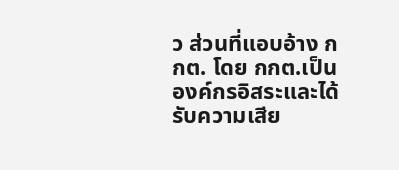ว ส่วนที่แอบอ้าง กกต. โดย กกต.เป็นองค์กรอิสระและได้รับความเสีย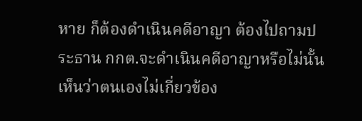หาย ก็ต้องดำเนินคดีอาญา ต้องไปถามประธาน กกต.จะดำเนินคดีอาญาหรือไม่นั้นเห็นว่าตนเองไม่เกี่ยวข้อง